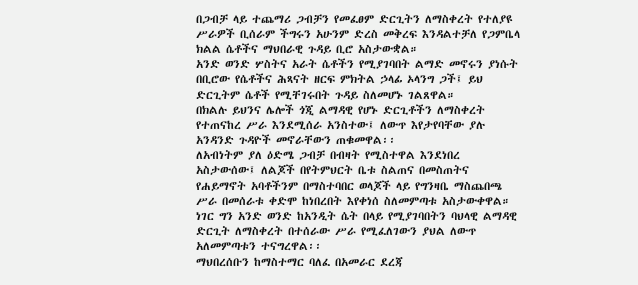በጋብቻ ላይ ተጨማሪ ጋብቻን የመፈፀም ድርጊትን ለማስቀረት የተለያዩ ሥራዎች ቢሰራም ችግሩን አሁንም ድረስ መቅረፍ እንዳልተቻለ የጋምቤላ ክልል ሴቶችና ማህበራዊ ጉዳይ ቢሮ አስታውቋል።
አንድ ወንድ ሦስትና አራት ሴቶችን የሚያገባበት ልማድ መኖሩን ያነሱት በቢሮው የሴቶችና ሕጻናት ዘርፍ ምክትል ኃላፊ ኦላንግ ጋች፤ ይህ ድርጊትም ሴቶች የሚቸገሩበት ጉዳይ ስለመሆኑ ገልጸዋል።
በክልሉ ይህንና ሌሎች ጎጂ ልማዳዊ የሆኑ ድርጊቶችን ለማስቀረት የተጠናከረ ሥራ እንደሚሰራ አንስተው፤ ለውጥ እየታየባቸው ያሉ አንዳንድ ጉዳዮች መኖራቸውን ጠቁመዋል፡፡
ለአብነትም ያለ ዕድሜ ጋብቻ በብዛት የሚስተዋል እንደነበረ አስታውሰው፤ ለልጆች በየትምህርት ቤቱ ስልጠና በመስጠትና የሐይማኖት አባቶችንም በማስተባበር ወላጆች ላይ የግንዛቤ ማስጨበጫ ሥራ በመሰራቱ ቀድሞ ከነበረበት እየቀነሰ ስለመምጣቱ አስታውቀዋል።
ነገር ግን አንድ ወንድ ከአንዲት ሴት በላይ የሚያገባበትን ባህላዊ ልማዳዊ ድርጊት ለማስቀረት በተሰራው ሥራ የሚፈለገውን ያህል ለውጥ አለመምጣቱን ተናግረዋል፡፡
ማህበረሰቡን ከማስተማር ባለፈ በአመራር ደረጃ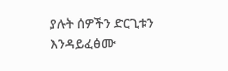ያሉት ሰዎችን ድርጊቱን እንዳይፈፅሙ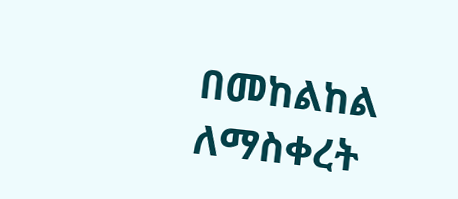በመከልከል ለማስቀረት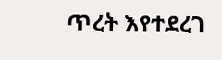ጥረት እየተደረገ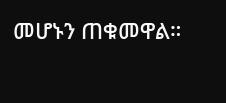መሆኑን ጠቁመዋል።